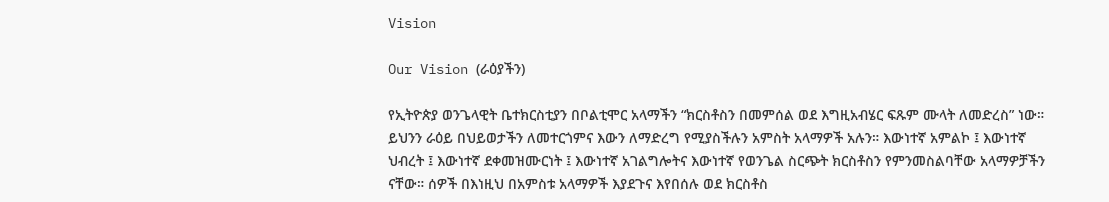Vision

Our Vision (ራዕያችን)

የኢትዮጵያ ወንጌላዊት ቤተክርስቲያን በቦልቲሞር አላማችን “ክርስቶስን በመምሰል ወደ እግዚአብሄር ፍጹም ሙላት ለመድረስ” ነው። ይህንን ራዕይ በህይወታችን ለመተርጎምና እውን ለማድረግ የሚያስችሉን አምስት አላማዎች አሉን። እውነተኛ አምልኮ ፤ እውነተኛ ህብረት ፤ እውነተኛ ደቀመዝሙርነት ፤ እውነተኛ አገልግሎትና እውነተኛ የወንጌል ስርጭት ክርስቶስን የምንመስልባቸው አላማዎቻችን ናቸው። ሰዎች በእነዚህ በአምስቱ አላማዎች እያደጉና እየበሰሉ ወደ ክርስቶስ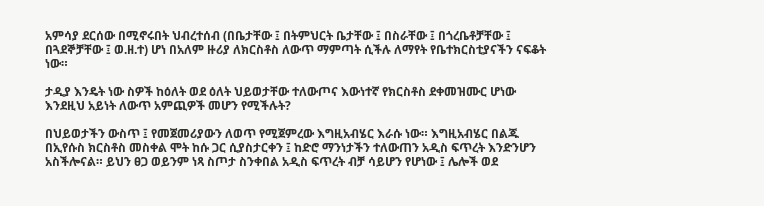አምሳያ ደርሰው በሚኖሩበት ህብረተሰብ (በቤታቸው ፤ በትምህርት ቤታቸው ፤ በስራቸው ፤ በጎረቤቶቻቸው ፤ በጓደኞቻቸው ፤ ወ.ዘ.ተ) ሆነ በአለም ዙሪያ ለክርስቶስ ለውጥ ማምጣት ሲችሉ ለማየት የቤተክርስቲያናችን ናፍቆት ነው።

ታዲያ እንዴት ነው ስዎች ከዕለት ወደ ዕለት ህይወታቸው ተለውጦና እውነተኛ የክርስቶስ ደቀመዝሙር ሆነው እንደዚህ አይነት ለውጥ አምጪዎች መሆን የሚችሉት?

በህይወታችን ውስጥ ፤ የመጀመሪያውን ለወጥ የሚጀምረው እግዚአብሄር እራሱ ነው። እግዚአብሄር በልጁ በኢየሱስ ክርስቶስ መስቀል ሞት ከሱ ጋር ሲያስታርቀን ፤ ከድሮ ማንነታችን ተለውጠን አዲስ ፍጥረት እንድንሆን አስችሎናል። ይህን ፀጋ ወይንም ነጻ ስጦታ ስንቀበል አዲስ ፍጥረት ብቻ ሳይሆን የሆነው ፤ ሌሎች ወደ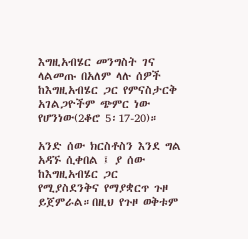እግዚአብሄር መንግስት ገና ላልመጡ በአለም ላሉ ሰዎች ከእግዚአብሄር ጋር የምናስታርቅ አገልጋዮችም ጭምር ነው የሆንነው(2ቆሮ 5፡17-20)።

አንድ ሰው ክርስቶስን እንደ ግል አዳኙ ሲቀበል ፤ ያ ሰው ከእግዚአብሄር ጋር የሚያስደንቅና የማያቋርጥ ጉዞ ይጀምራል።በዚህ የጉዞ ወቅቱም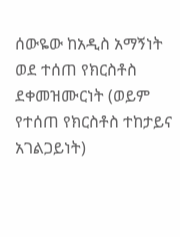ሰውዬው ከአዲስ አማኝነት ወደ ተሰጠ የክርስቶስ ደቀመዝሙርነት (ወይም የተሰጠ የክርስቶስ ተከታይና አገልጋይነት)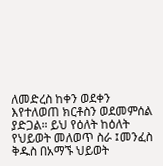ለመድረስ ከቀን ወደቀን እየተለወጠ ክርቶስን ወደመምሰል ያድጋል። ይህ የዕለት ከዕለት የህይወት መለወጥ ስራ ፤መንፈስ ቅዱስ በአማኙ ህይወት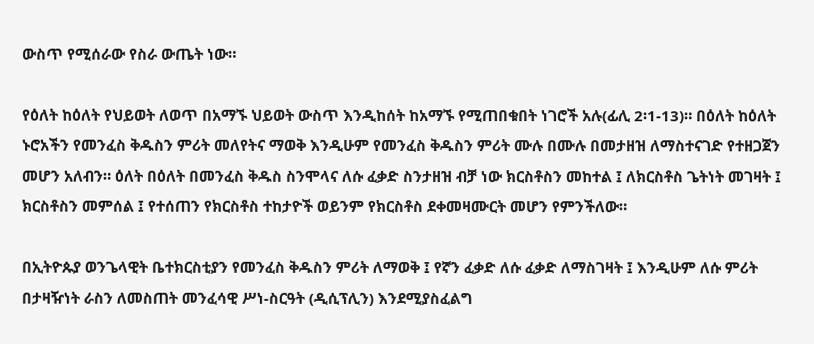ውስጥ የሚሰራው የስራ ውጤት ነው።

የዕለት ከዕለት የህይወት ለወጥ በአማኙ ህይወት ውስጥ እንዲከሰት ከአማኙ የሚጠበቁበት ነገሮች አሉ(ፊሊ 2፡1-13)። በዕለት ከዕለት ኑሮአችን የመንፈስ ቅዱስን ምሪት መለየትና ማወቅ እንዲሁም የመንፈስ ቅዱስን ምሪት ሙሉ በሙሉ በመታዘዝ ለማስተናገድ የተዘጋጀን መሆን አለብን። ዕለት በዕለት በመንፈስ ቅዱስ ስንሞላና ለሱ ፈቃድ ስንታዘዝ ብቻ ነው ክርስቶስን መከተል ፤ ለክርስቶስ ጌትነት መገዛት ፤ ክርስቶስን መምሰል ፤ የተሰጠን የክርስቶስ ተከታዮች ወይንም የክርስቶስ ደቀመዛሙርት መሆን የምንችለው።

በኢትዮጱያ ወንጌላዊት ቤተክርስቲያን የመንፈስ ቅዱስን ምሪት ለማወቅ ፤ የኛን ፈቃድ ለሱ ፈቃድ ለማስገዛት ፤ እንዲሁም ለሱ ምሪት በታዛዥነት ራስን ለመስጠት መንፈሳዊ ሥነ-ስርዓት (ዲሲፕሊን) እንደሚያስፈልግ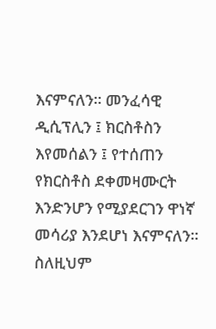እናምናለን። መንፈሳዊ ዲሲፕሊን ፤ ክርስቶስን እየመሰልን ፤ የተሰጠን የክርስቶስ ደቀመዛሙርት እንድንሆን የሚያደርገን ዋነኛ መሳሪያ እንደሆነ እናምናለን። ስለዚህም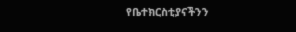የቤተክርስቲያናችንን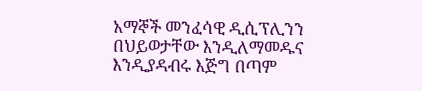አማኞች መንፈሳዊ ዲሲፕሊንን በህይወታቸው እንዲለማመዱና እንዲያዳብሩ እጅግ በጣም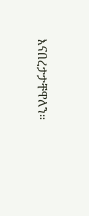እናበረታታቸዋለን።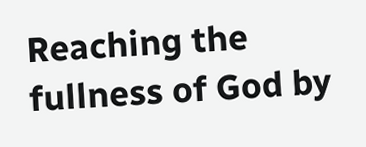Reaching the fullness of God by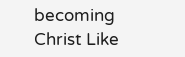becoming Christ Like